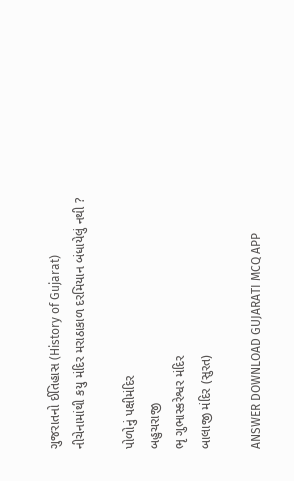ગુજરાતનો ઈતિહાસ (History of Gujarat)
નીચેનામાંથી કયુ મંદિર મરાઠાકાળ દરમિયાન બંધાયેલું નથી ?

પોળોનું પક્ષીમંદિર
બહુચરાજી
ભૃ ગુભાસ્કરેશ્વર મંદિર
બાલાજી મંદિર (સુરત)

ANSWER DOWNLOAD GUJARATI MCQ APP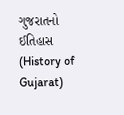ગુજરાતનો ઈતિહાસ (History of Gujarat)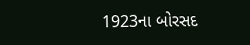1923ના બોરસદ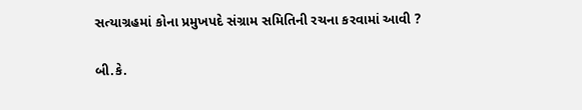સત્યાગ્રહમાં કોના પ્રમુખપદે સંગ્રામ સમિતિની રચના કરવામાં આવી ?

બી.કે.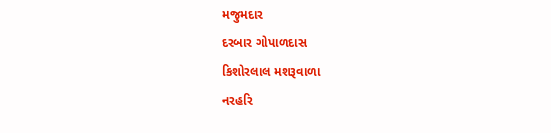મજુમદાર
દરબાર ગોપાળદાસ
કિશોરલાલ મશરૂવાળા
નરહરિ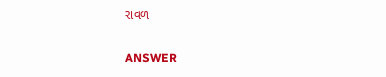રાવળ

ANSWER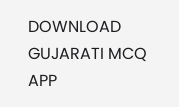DOWNLOAD GUJARATI MCQ APP